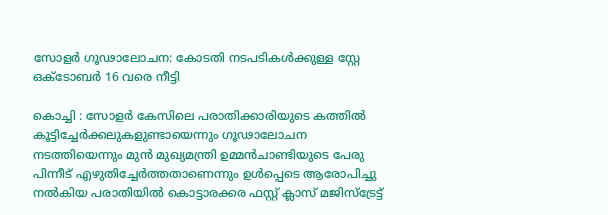സോളര്‍ ഗൂഢാലോചന: കോടതി നടപടികള്‍ക്കുള്ള സ്റ്റേ ഒക്ടോബര്‍ 16 വരെ നീട്ടി

കൊച്ചി : സോളര്‍ കേസിലെ പരാതിക്കാരിയുടെ കത്തില്‍ കൂട്ടിച്ചേര്‍ക്കലുകളുണ്ടായെന്നും ഗൂഢാലോചന നടത്തിയെന്നും മുന്‍ മുഖ്യമന്ത്രി ഉമ്മന്‍ചാണ്ടിയുടെ പേരു പിന്നീട് എഴുതിച്ചേര്‍ത്തതാണെന്നും ഉള്‍പ്പെടെ ആരോപിച്ചു നല്‍കിയ പരാതിയില്‍ കൊട്ടാരക്കര ഫസ്റ്റ് ക്ലാസ് മജിസ്‌ട്രേട്ട്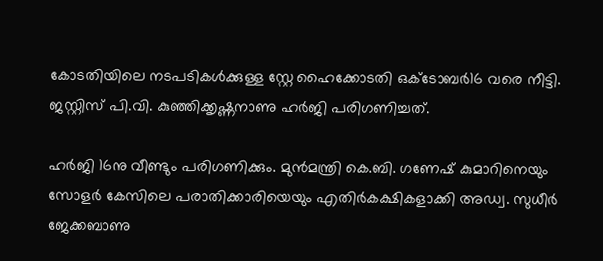കോടതിയിലെ നടപടികള്‍ക്കുള്ള സ്റ്റേ ഹൈക്കോടതി ഒക്ടോബര്‍16 വരെ നീട്ടി. ജസ്റ്റിസ് പി.വി. കുഞ്ഞിക്കൃഷ്ണനാണു ഹര്‍ജി പരിഗണിച്ചത്.

ഹര്‍ജി 16നു വീണ്ടും പരിഗണിക്കും. മുന്‍മന്ത്രി കെ.ബി. ഗണേഷ് കുമാറിനെയും സോളര്‍ കേസിലെ പരാതിക്കാരിയെയും എതിര്‍കക്ഷികളാക്കി അഡ്വ. സുധീര്‍ ജേക്കബാണു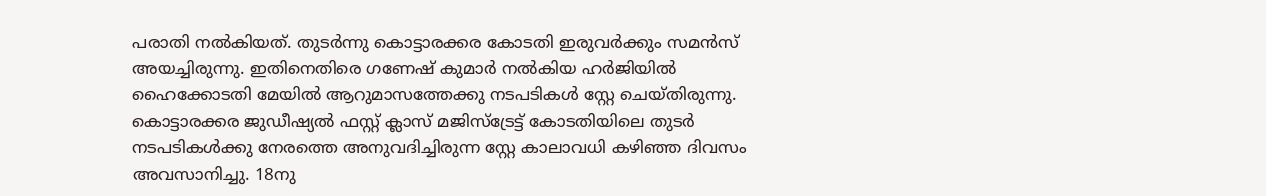പരാതി നല്‍കിയത്. തുടര്‍ന്നു കൊട്ടാരക്കര കോടതി ഇരുവര്‍ക്കും സമന്‍സ് അയച്ചിരുന്നു. ഇതിനെതിരെ ഗണേഷ് കുമാര്‍ നല്‍കിയ ഹര്‍ജിയില്‍ ഹൈക്കോടതി മേയില്‍ ആറുമാസത്തേക്കു നടപടികള്‍ സ്റ്റേ ചെയ്തിരുന്നു. കൊട്ടാരക്കര ജുഡീഷ്യല്‍ ഫസ്റ്റ് ക്ലാസ് മജിസ്‌ട്രേട്ട് കോടതിയിലെ തുടര്‍ നടപടികള്‍ക്കു നേരത്തെ അനുവദിച്ചിരുന്ന സ്റ്റേ കാലാവധി കഴിഞ്ഞ ദിവസം അവസാനിച്ചു. 18നു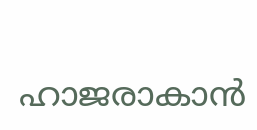ഹാജരാകാന്‍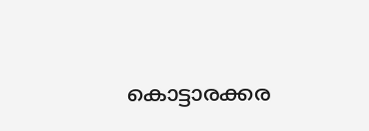കൊട്ടാരക്കര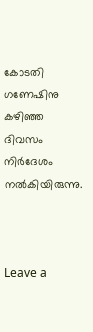കോടതി ഗണേഷിനു കഴിഞ്ഞ ദിവസം നിര്‍ദേശം നല്‍കിയിരുന്നു.



Leave a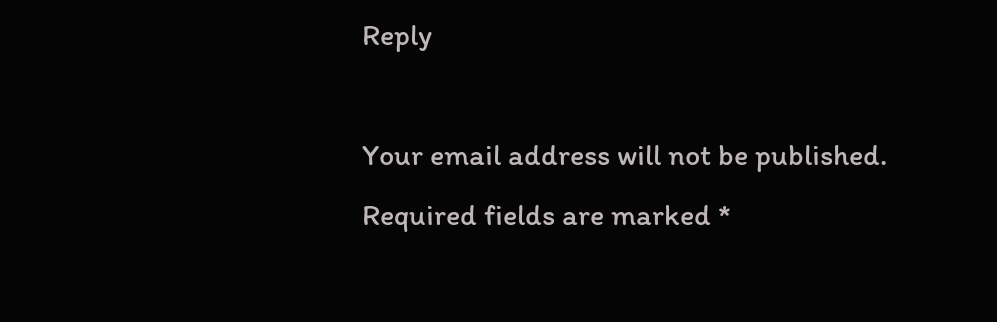Reply

Your email address will not be published. Required fields are marked *